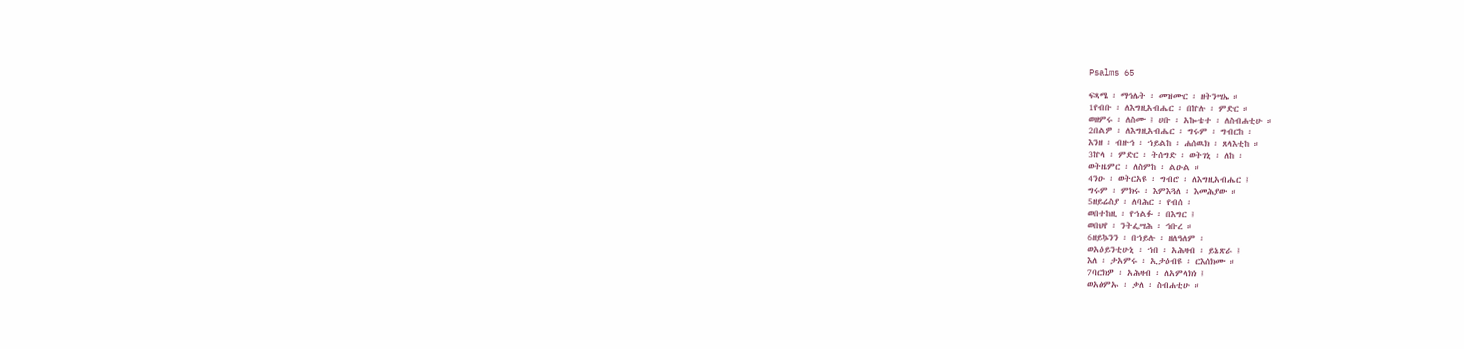Psalms 65

ፍጻሜ ፡ ማኅሌት ፡ መዝሙር ፡ ዘትንሣኤ ።
1የብቡ ፡ ለእግዚአብሔር ፡ በኵሉ ፡ ምድር ።
ወዘምሩ ፡ ለስሙ ፤ ሀቡ ፡ አኰቴተ ፡ ለስብሐቲሁ ።
2በልዎ ፡ ለእግዚአብሔር ፡ ግሩም ፡ ግብርከ ፡
እንዘ ፡ ብዙኅ ፡ ኀይልከ ፡ ሐሰዉክ ፡ ጸላእቲከ ።
3ኵላ ፡ ምድር ፡ ትሰግድ ፡ ወትገኒ ፡ ለከ ፡
ወትዜምር ፡ ለስምከ ፡ ልዑል ።
4ንዑ ፡ ወትርአዩ ፡ ግብሮ ፡ ለእግዚአብሔር ፤
ግሩም ፡ ምክሩ ፡ እምእጓለ ፡ እመሕያው ።
5ዘይሬስያ ፡ ለባሕር ፡ የብሰ ፡
ወበተከዚ ፡ የኀልፉ ፡ በእግር ፤
ወበህየ ፡ ንትፌሣሕ ፡ ኅቡረ ።
6ዘይኴንን ፡ በኀይሉ ፡ ዘለዓለም ፡
ወአዕይንቲሁኒ ፡ ኀበ ፡ አሕዛብ ፡ ይኔጽራ ፤
እለ ፡ ታአምሩ ፡ ኢታዕብዩ ፡ ርእሰክሙ ።
7ባርክዎ ፡ አሕዛብ ፡ ለአምላክነ ፤
ወአፅምኡ ፡ ቃለ ፡ ስብሐቲሁ ።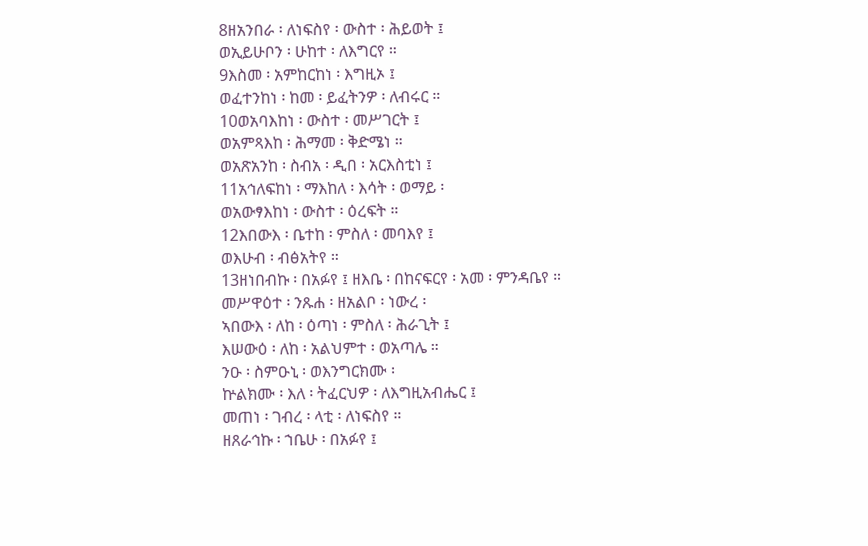8ዘአንበራ ፡ ለነፍስየ ፡ ውስተ ፡ ሕይወት ፤
ወኢይሁቦን ፡ ሁከተ ፡ ለእግርየ ።
9እስመ ፡ አምከርከነ ፡ እግዚኦ ፤
ወፈተንከነ ፡ ከመ ፡ ይፈትንዎ ፡ ለብሩር ።
10ወአባእከነ ፡ ውስተ ፡ መሥገርት ፤
ወአምጻእከ ፡ ሕማመ ፡ ቅድሜነ ።
ወአጽአንከ ፡ ስብአ ፡ ዲበ ፡ አርእስቲነ ፤
11አኅለፍከነ ፡ ማእከለ ፡ እሳት ፡ ወማይ ፡
ወአውፃእከነ ፡ ውስተ ፡ ዕረፍት ።
12እበውእ ፡ ቤተከ ፡ ምስለ ፡ መባእየ ፤
ወእሁብ ፡ ብፅአትየ ።
13ዘነበብኩ ፡ በአፉየ ፤ ዘእቤ ፡ በከናፍርየ ፡ አመ ፡ ምንዳቤየ ።
መሥዋዕተ ፡ ንጹሐ ፡ ዘአልቦ ፡ ነውረ ፡
ኣበውእ ፡ ለከ ፡ ዕጣነ ፡ ምስለ ፡ ሕራጊት ፤
እሠውዕ ፡ ለከ ፡ አልህምተ ፡ ወአጣሌ ።
ንዑ ፡ ስምዑኒ ፡ ወእንግርክሙ ፡
ኵልክሙ ፡ እለ ፡ ትፈርህዎ ፡ ለእግዚአብሔር ፤
መጠነ ፡ ገብረ ፡ ላቲ ፡ ለነፍስየ ።
ዘጸራኅኩ ፡ ኀቤሁ ፡ በአፉየ ፤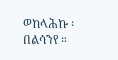ወከላሕኩ ፡ በልሳንየ ።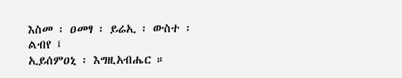እስመ ፡ ዐመፃ ፡ ይሬኢ ፡ ውስተ ፡ ልብየ ፤
ኢይሰምዐኒ ፡ እግዚአብሔር ።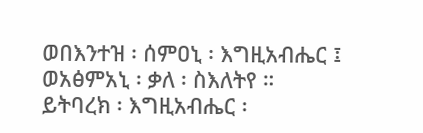ወበእንተዝ ፡ ሰምዐኒ ፡ እግዚአብሔር ፤
ወአፅምአኒ ፡ ቃለ ፡ ስእለትየ ።
ይትባረክ ፡ እግዚአብሔር ፡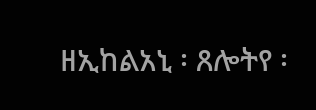ዘኢከልአኒ ፡ ጸሎትየ ፡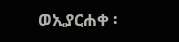ወኢያርሐቀ ፡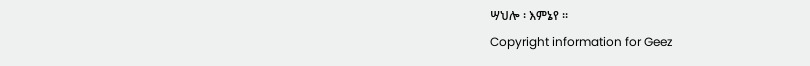ሣህሎ ፡ እምኔየ ።
Copyright information for Geez